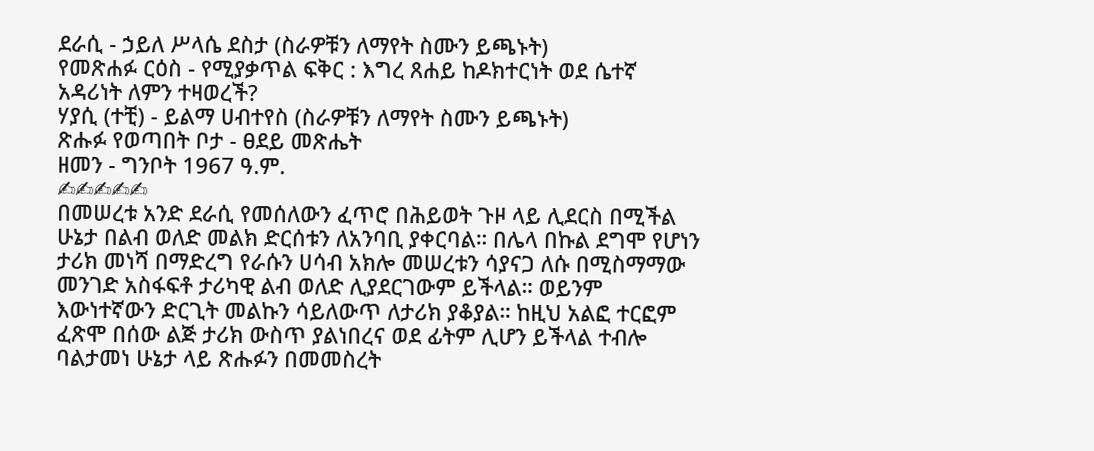ደራሲ - ኃይለ ሥላሴ ደስታ (ስራዎቹን ለማየት ስሙን ይጫኑት)
የመጽሐፉ ርዕስ - የሚያቃጥል ፍቅር : እግረ ጸሐይ ከዶክተርነት ወደ ሴተኛ አዳሪነት ለምን ተዛወረች?
ሃያሲ (ተቺ) - ይልማ ሀብተየስ (ስራዎቹን ለማየት ስሙን ይጫኑት)
ጽሑፉ የወጣበት ቦታ - ፀደይ መጽሔት
ዘመን - ግንቦት 1967 ዓ.ም.
✍✍✍✍✍
በመሠረቱ አንድ ደራሲ የመሰለውን ፈጥሮ በሕይወት ጉዞ ላይ ሊደርስ በሚችል ሁኔታ በልብ ወለድ መልክ ድርሰቱን ለአንባቢ ያቀርባል። በሌላ በኩል ደግሞ የሆነን ታሪክ መነሻ በማድረግ የራሱን ሀሳብ አክሎ መሠረቱን ሳያናጋ ለሱ በሚስማማው መንገድ አስፋፍቶ ታሪካዊ ልብ ወለድ ሊያደርገውም ይችላል። ወይንም እውነተኛውን ድርጊት መልኩን ሳይለውጥ ለታሪክ ያቆያል። ከዚህ አልፎ ተርፎም ፈጽሞ በሰው ልጅ ታሪክ ውስጥ ያልነበረና ወደ ፊትም ሊሆን ይችላል ተብሎ ባልታመነ ሁኔታ ላይ ጽሑፉን በመመስረት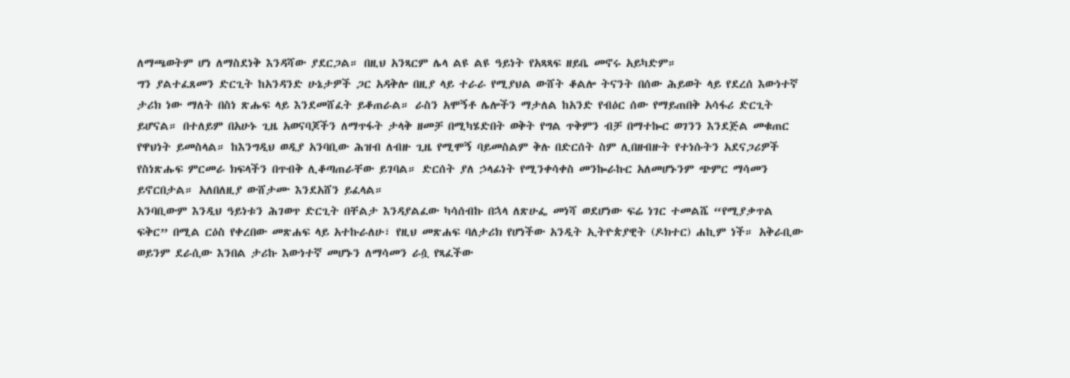ለማጫወትም ሆነ ለማስደነቅ እንዳሻው ያደርጋል። በዚህ አንጻርም ሌላ ልዩ ልዩ ዓይነት የአጻጻፍ ዘይቤ መኖሩ አይካድም።
ግን ያልተፈጸመን ድርጊት ከአንዳንድ ሁኔታዎች ጋር አዳቅሎ በዚያ ላይ ተራራ የሚያህል ውሸት ቆልሎ ትናንት በሰው ሕይወት ላይ የደረሰ እውነተኛ ታሪክ ነው ማለት በስነ ጽሑፍ ላይ እንደመሸፈት ይቆጠራል። ራስን አሞኝቶ ሌሎችን ማታለል ከአንድ የብዕር ሰው የማይጠበቅ አሳፋሪ ድርጊት ይሆናል። በተለይም በአሁኑ ጊዜ አወናባጆችን ለማጥፋት ታላቅ ዘመቻ በሚካሄድበት ወቅት የግል ጥቅምን ብቻ በማተኰር ወገንን እንደጅል መቁጠር የዋህነት ይመስላል። ከእንግዲህ ወዲያ አንባቢው ሕዝብ ለብዙ ጊዜ የሚሞኝ ባይመስልም ቅሉ በድርሰት ስም ሊበዘብዙት የተነሱትን አደናጋሪዎች የስነጽሑፍ ምርመራ ክፍላችን በጥብቅ ሊቆጣጠራቸው ይገባል። ድርሰት ያለ ኃላፊነት የሚንቀሳቀስ መንኰራኩር አለመሆኑንም ጭምር ማሳመን ይኖርበታል። አለበለዚያ ውሸታሙ እንደአሸን ይፈላል።
አንባቢውም እንዲህ ዓይነቱን ሕገወጥ ድርጊት በቸልታ እንዳያልፈው ካሳሰብኩ በኋላ ለጽሁፌ መነሻ ወደሆነው ፍሬ ነገር ተመልሼ “የሚያቃጥል ፍቅር” በሚል ርዕስ የቀረበው መጽሐፍ ላይ አተኩራለሁ፣ የዚህ መጽሐፍ ባለታሪክ የሆነችው አንዲት ኢትዮጵያዊት (ዶክተር) ሐኪም ነች። አቅራቢው ወይንም ደራሲው እንበል ታሪኩ እውነተኛ መሆኑን ለማሳመን ራሷ የጻፈችው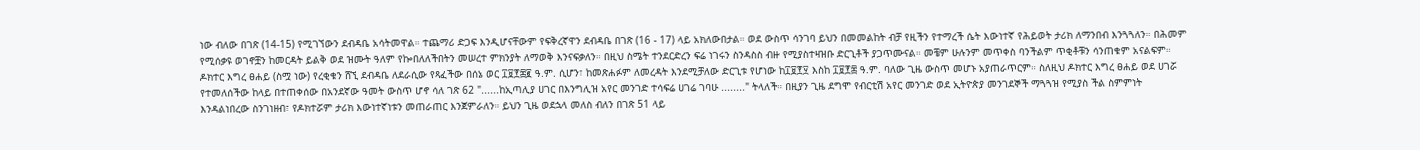ነው ብለው በገጽ (14-15) የሚገኘውን ደብዳቤ አሳትመዋል። ተጨማሪ ድጋፍ እንዲሆናቸውም የፍቅረኛዋን ደብዳቤ በገጽ (16 - 17) ላይ አክለውበታል። ወደ ውስጥ ሳንገባ ይህን በመመልከት ብቻ የዚችን የተማረች ሴት እውነተኛ የሕይወት ታሪክ ለማንበብ እንጓጓለን። በሕመም የሚሰቃዩ ወገኖቿን ከመርዳት ይልቅ ወደ ዝሙት ዓለም የኰበለለችበትን መሠረተ ምክንያት ለማወቅ እንናፍቃለን። በዚህ ስሜት ተንደርድረን ፍሬ ነገሩን ስንዳስስ ብዙ የሚያስተዛዝቡ ድርጊቶች ያጋጥሙናል። መቼም ሁሉንም መጥቀስ ባንችልም ጥቂቶቹን ሳንጠቁም አናልፍም።
ዶክተር እግረ ፀሐይ (ስሟ ነው) የረቂቁን ሸኚ ደብዳቤ ለደራሲው የጻፈችው በሰኔ ወር ፲፱፻፷፪ ዓ.ም. ሲሆን፣ ከመጽሐፉም ለመረዳት እንደሚቻለው ድርጊቱ የሆነው ከ፲፱፻፶ እስከ ፲፱፻፷ ዓ.ም. ባለው ጊዜ ውስጥ መሆኑ አያጠራጥርም። ስለዚህ ዶክተር እግረ ፀሐይ ወደ ሀገሯ የተመለሰችው ከላይ በተጠቀሰው በአንደኛው ዓመት ውስጥ ሆኖ ሳለ ገጽ 62 "......ከኢጣሊያ ሀገር በእንግሊዝ አየር መንገድ ተሳፍሬ ሀገሬ ገባሁ ........" ትላለች። በዚያን ጊዜ ደግሞ የብርቲሽ አየር መንገድ ወደ ኢትዮጵያ መንገደኞች ማጓጓዝ የሚያስ ችል ስምምነት እንዳልነበረው ስንገነዘብ፣ የዶክተሯም ታሪክ እውነተኛነቱን መጠራጠር እንጀምራለን። ይህን ጊዜ ወደኋላ መለስ ብለን በገጽ 51 ላይ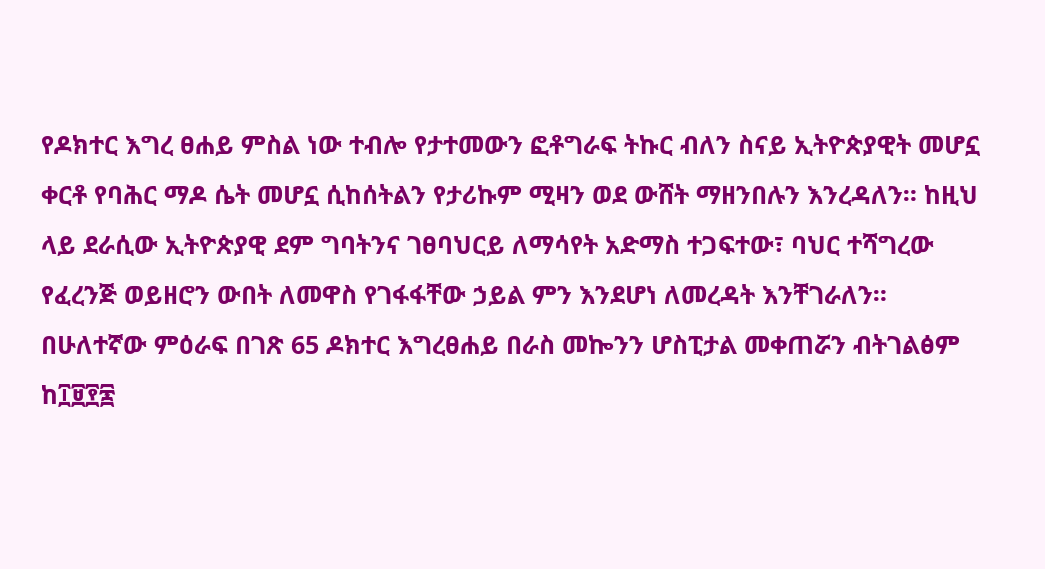የዶክተር እግረ ፀሐይ ምስል ነው ተብሎ የታተመውን ፎቶግራፍ ትኩር ብለን ስናይ ኢትዮጵያዊት መሆኗ ቀርቶ የባሕር ማዶ ሴት መሆኗ ሲከሰትልን የታሪኩም ሚዛን ወደ ውሸት ማዘንበሉን እንረዳለን። ከዚህ ላይ ደራሲው ኢትዮጵያዊ ደም ግባትንና ገፀባህርይ ለማሳየት አድማስ ተጋፍተው፣ ባህር ተሻግረው የፈረንጅ ወይዘሮን ውበት ለመዋስ የገፋፋቸው ኃይል ምን እንደሆነ ለመረዳት እንቸገራለን።
በሁለተኛው ምዕራፍ በገጽ 65 ዶክተር እግረፀሐይ በራስ መኰንን ሆስፒታል መቀጠሯን ብትገልፅም ከ፲፱፻፷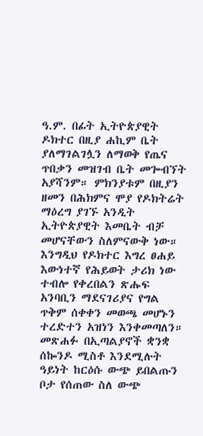ዓ.ም. በፊት ኢትዮጵያዊት ዶክተር በዚያ ሐኪም ቤት ያለማገልገሏን ለማወቅ የጤና ጥበቃን መዝገብ ቤት መጐብኘት አያሻንም። ምክንያቱም በዚያን ዘመን በሕክምና ሞያ የዶክትሬት ማዕረግ ያገኙ አንዲት ኢትዮጵያዊት እመቤት ብቻ መሆናቸውን ስለምናውቅ ነው። እንግዲህ የዶክተር እግረ ፀሐይ እውነተኛ የሕይወት ታሪክ ነው ተብሎ የቀረበልን ጽሑፍ አንባቢን ማደናገሪያና የግል ጥቅም ሰቀቀን መወጫ መሆኑን ተረድተን አዝነን እንቀመጣለን። መጽሐፉ በኢጣልያኖች ቋንቋ ሰኰንዶ ሚስቶ እንደሚሉት ዓይነት ከርዕሱ ውጭ ይበልጡን ቦታ የሰጠው ስለ ውጭ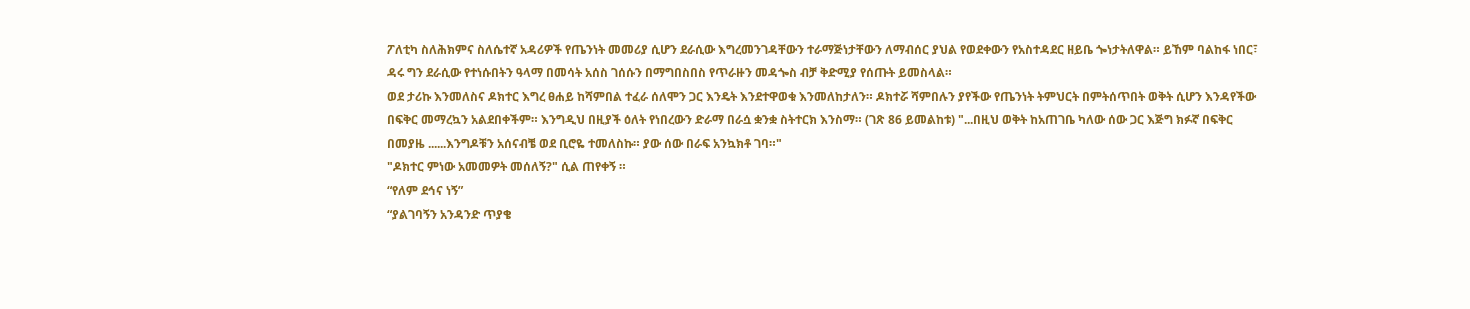ፖለቲካ ስለሕክምና ስለሴተኛ አዳሪዎች የጤንነት መመሪያ ሲሆን ደራሲው እግረመንገዳቸውን ተራማጅነታቸውን ለማብሰር ያህል የወደቀውን የአስተዳደር ዘይቤ ጐነታትለዋል። ይኸም ባልከፋ ነበር፣ ዳሩ ግን ደራሲው የተነሱበትን ዓላማ በመሳት አሰስ ገሰሱን በማግበስበስ የጥራዙን መዳጐስ ብቻ ቅድሚያ የሰጡት ይመስላል።
ወደ ታሪኩ እንመለስና ዶክተር እግረ ፀሐይ ከሻምበል ተፈራ ሰለሞን ጋር እንዴት እንደተዋወቁ እንመለከታለን። ዶክተሯ ሻምበሉን ያየችው የጤንነት ትምህርት በምትሰጥበት ወቅት ሲሆን እንዳየችው በፍቅር መማረኳን አልደበቀችም። እንግዲህ በዚያች ዕለት የነበረውን ድራማ በራሷ ቋንቋ ስትተርክ እንስማ። (ገጽ 86 ይመልከቱ) "...በዚህ ወቅት ከአጠገቤ ካለው ሰው ጋር እጅግ ክፉኛ በፍቅር በመያዜ ......እንግዶቹን አሰናብቼ ወደ ቢሮዬ ተመለስኩ። ያው ሰው በራፍ አንኳክቶ ገባ።"
"ዶክተር ምነው አመመዎት መሰለኝ?" ሲል ጠየቀኝ ።
“የለም ደኅና ነኝ”
“ያልገባኝን አንዳንድ ጥያቄ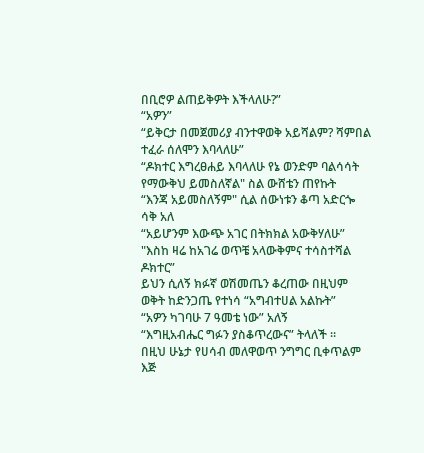በቢሮዎ ልጠይቅዎት እችላለሁ?”
“አዎን”
“ይቅርታ በመጀመሪያ ብንተዋወቅ አይሻልም? ሻምበል ተፈራ ሰለሞን እባላለሁ”
“ዶክተር እግረፀሐይ እባላለሁ የኔ ወንድም ባልሳሳት የማውቅህ ይመስለኛል" ስል ውሸቴን ጠየኩት
“እንጃ አይመስለኝም" ሲል ሰውነቱን ቆጣ አድርጐ ሳቅ አለ
“አይሆንም እውጭ አገር በትክክል አውቅሃለሁ”
"እስከ ዛሬ ከአገሬ ወጥቼ አላውቅምና ተሳስተሻል ዶክተር”
ይህን ሲለኝ ክፉኛ ወሽመጤን ቆረጠው በዚህም ወቅት ከድንጋጤ የተነሳ “አግብተሀል አልኩት”
“አዎን ካገባሁ 7 ዓመቴ ነው” አለኝ
“እግዚአብሔር ግፉን ያስቆጥረውና” ትላለች ።
በዚህ ሁኔታ የሀሳብ መለዋወጥ ንግግር ቢቀጥልም እጅ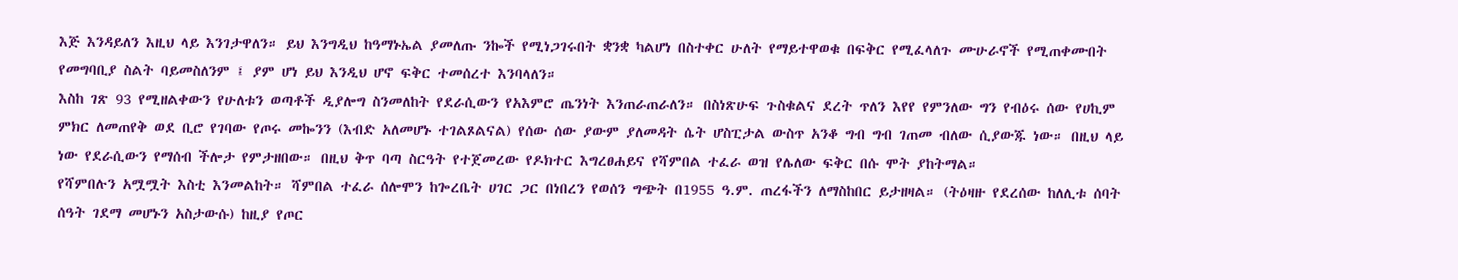እጅ እንዳይለን እዚህ ላይ እንገታዋለን። ይህ እንግዲህ ከዓማኑኤል ያመለጡ ንኰች የሚነጋገሩበት ቋንቋ ካልሆነ በስተቀር ሁለት የማይተዋወቁ በፍቅር የሚፈላለጉ ሙሁራኖች የሚጠቀሙበት የመግባቢያ ስልት ባይመስለንም ፤ ያም ሆነ ይህ እንዲህ ሆኖ ፍቅር ተመሰረተ እንባላለን።
እስከ ገጽ 93 የሚዘልቀውን የሁለቱን ወጣቶች ዲያሎግ ስንመለከት የደራሲውን የአእምሮ ጤንነት እንጠራጠራለን። በስነጽሁፍ ጉስቁልና ደረት ጥለን እየየ የምንለው ግን የብዕሩ ሰው የሀኪም ምክር ለመጠየቅ ወደ ቢሮ የገባው የጦሩ መኰንን (እብድ አለመሆኑ ተገልጾልናል) የሰው ሰው ያውም ያለመዳት ሴት ሆስፒታል ውስጥ አንቆ ግብ ግብ ገጠመ ብለው ሲያውጁ ነው። በዚህ ላይ ነው የደራሲውን የማሰብ ችሎታ የምታዘበው። በዚህ ቅጥ ባጣ ስርዓት የተጀመረው የዶክተር እግረፀሐይና የሻምበል ተፈራ ወዝ የሌለው ፍቅር በሱ ሞት ያከትማል።
የሻምበሉን አሟሟት እስቲ እንመልከት። ሻምበል ተፈራ ሰሎሞን ከጐረቤት ሀገር ጋር በነበረን የወሰን ግጭት በ1955 ዓ.ም. ጠረፋችን ለማስከበር ይታዘዛል። (ትዕዛዙ የደረሰው ከለሊቱ ሰባት ሰዓት ገደማ መሆኑን አስታውሱ) ከዚያ የጦር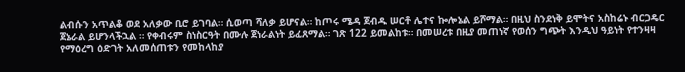ልብሱን አጥልቆ ወደ አለቃው ቢሮ ይገባል። ሲወጣ ሻለቃ ይሆናል። ከጦሩ ሜዳ ጀብዱ ሠርቶ ሌተና ኰሎኔል ይሾማል። በዚህ ስንደነቅ ይሞትና አስከሬኑ ብርጋዴር ጀኔራል ይሆንላችኋል ። የቀብሩም ስነስርዓት በሙሉ ጀነራልነት ይፈጸማል። ገጽ 122 ይመልከቱ። በመሠረቱ በዚያ መጠነኛ የወሰን ግጭት እንዲህ ዓይነት የተንዛዛ የማዕረግ ዕድገት አለመሰጠቱን የመከላከያ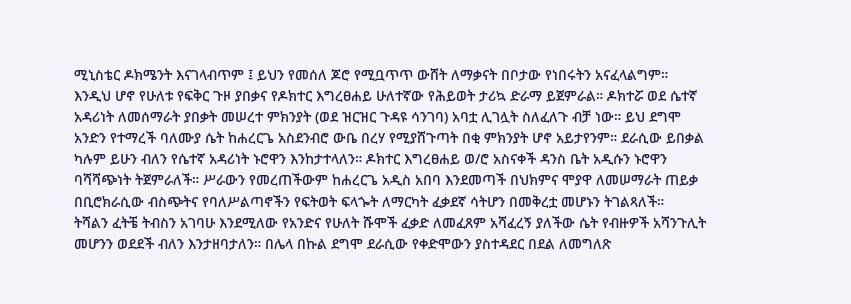ሚኒስቴር ዶክሜንት እናገላብጥም ፤ ይህን የመሰለ ጆሮ የሚቧጥጥ ውሸት ለማቃናት በቦታው የነበሩትን አናፈላልግም።
እንዲህ ሆኖ የሁለቱ የፍቅር ጉዞ ያበቃና የዶክተር እግረፀሐይ ሁለተኛው የሕይወት ታሪኳ ድራማ ይጀምራል። ዶክተሯ ወደ ሴተኛ አዳሪነት ለመሰማራት ያበቃት መሠረተ ምክንያት (ወደ ዝርዝር ጉዳዩ ሳንገባ) አባቷ ሊገሏት ስለፈለጉ ብቻ ነው። ይህ ደግሞ አንድን የተማረች ባለሙያ ሴት ከሐረርጌ አስደንብሮ ውቤ በረሃ የሚያሸጉጣት በቂ ምክንያት ሆኖ አይታየንም። ደራሲው ይበቃል ካሉም ይሁን ብለን የሴተኛ አዳሪነት ኑሮዋን እንከታተላለን። ዶክተር እግረፀሐይ ወ/ሮ አስናቀች ዳንስ ቤት አዲሱን ኑሮዋን ባሻሻጭነት ትጀምራለች። ሥራውን የመረጠችውም ከሐረርጌ አዲስ አበባ እንደመጣች በህክምና ሞያዋ ለመሠማራት ጠይቃ በቢሮክራሲው ብስጭትና የባለሥልጣኖችን የፍትወት ፍላጐት ለማርካት ፈቃደኛ ሳትሆን በመቅረቷ መሆኑን ትገልጻለች።
ትሻልን ፈትቼ ትብስን አገባሁ እንደሚለው የአንድና የሁለት ሹሞች ፈቃድ ለመፈጸም አሻፈረኝ ያለችው ሴት የብዙዎች አሻንጉሊት መሆንን ወደደች ብለን እንታዘባታለን። በሌላ በኩል ደግሞ ደራሲው የቀድሞውን ያስተዳደር በደል ለመግለጽ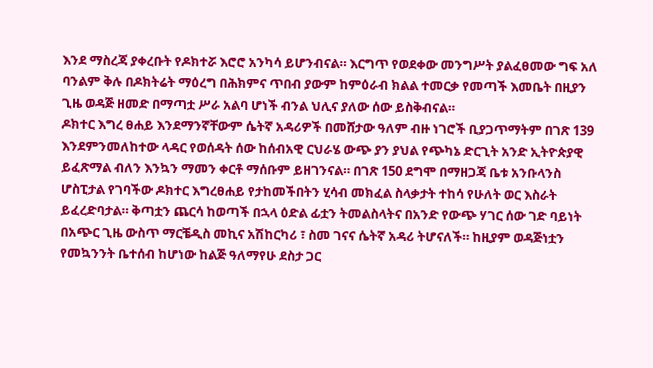እንደ ማስረጃ ያቀረቡት የዶክተሯ እሮሮ አንካሳ ይሆንብናል። እርግጥ የወደቀው መንግሥት ያልፈፀመው ግፍ አለ ባንልም ቅሉ በዶክትሬት ማዕረግ በሕክምና ጥበብ ያውም ከምዕራብ ክልል ተመርቃ የመጣች እመቤት በዚያን ጊዜ ወዳጅ ዘመድ በማጣቷ ሥራ አልባ ሆነች ብንል ህሊና ያለው ሰው ይስቅብናል።
ዶክተር እግረ ፀሐይ እንደማንኛቸውም ሴትኛ አዳሪዎች በመሸታው ዓለም ብዙ ነገሮች ቢያጋጥማትም በገጽ 139 እንደምንመለከተው ላዳር የወሰዳት ሰው ከሰብአዊ ርህራሄ ውጭ ያን ያህል የጭካኔ ድርጊት አንድ ኢትዮጵያዊ ይፈጽማል ብለን እንኳን ማመን ቀርቶ ማሰቡም ይዘገንናል። በገጽ 150 ደግሞ በማዘጋጃ ቤቱ አንቡላንስ ሆስፒታል የገባችው ዶክተር እግረፀሐይ የታከመችበትን ሂሳብ መክፈል ስላቃታት ተከሳ የሁለት ወር እስራት ይፈረድባታል። ቅጣቷን ጨርሳ ከወጣች በኋላ ዕድል ፊቷን ትመልስላትና በአንድ የውጭ ሃገር ሰው ገድ ባይነት በአጭር ጊዜ ውስጥ ማርቼዲስ መኪና አሽከርካሪ ፣ ስመ ገናና ሴትኛ አዳሪ ትሆናለች። ከዚያም ወዳጅነቷን የመኳንንት ቤተሰብ ከሆነው ከልጅ ዓለማየሁ ደስታ ጋር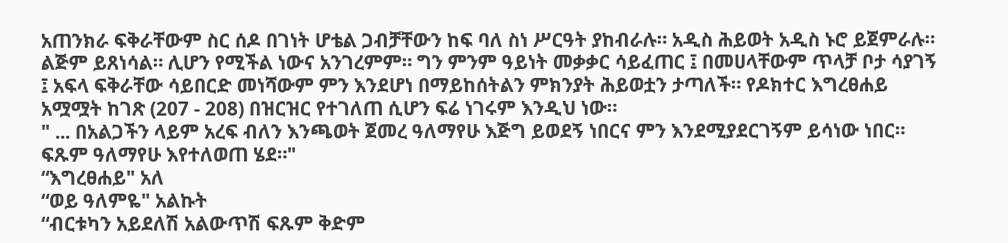አጠንክራ ፍቅራቸውም ስር ሰዶ በገነት ሆቴል ጋብቻቸውን ከፍ ባለ ስነ ሥርዓት ያከብራሉ። አዲስ ሕይወት አዲስ ኑሮ ይጀምራሉ። ልጅም ይጸነሳል። ሊሆን የሚችል ነውና አንገረምም። ግን ምንም ዓይነት መቃቃር ሳይፈጠር ፤ በመሀላቸውም ጥላቻ ቦታ ሳያገኝ ፤ አፍላ ፍቅራቸው ሳይበርድ መነሻውም ምን እንደሆነ በማይከሰትልን ምክንያት ሕይወቷን ታጣለች። የዶክተር እግረፀሐይ አሟሟት ከገጽ (207 - 208) በዝርዝር የተገለጠ ሲሆን ፍሬ ነገሩም እንዲህ ነው።
" ... በአልጋችን ላይም አረፍ ብለን እንጫወት ጀመረ ዓለማየሁ እጅግ ይወደኝ ነበርና ምን እንደሚያደርገኝም ይሳነው ነበር። ፍጹም ዓለማየሁ እየተለወጠ ሄደ።"
“እግረፀሐይ" አለ
“ወይ ዓለምዬ" አልኩት
“ብርቱካን አይደለሽ አልውጥሽ ፍጹም ቅድም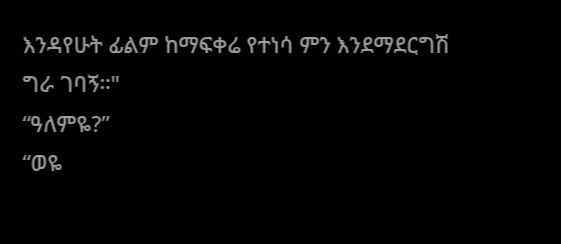እንዳየሁት ፊልም ከማፍቀሬ የተነሳ ምን እንደማደርግሽ ግራ ገባኝ።"
“ዓለምዬ?”
“ወዬ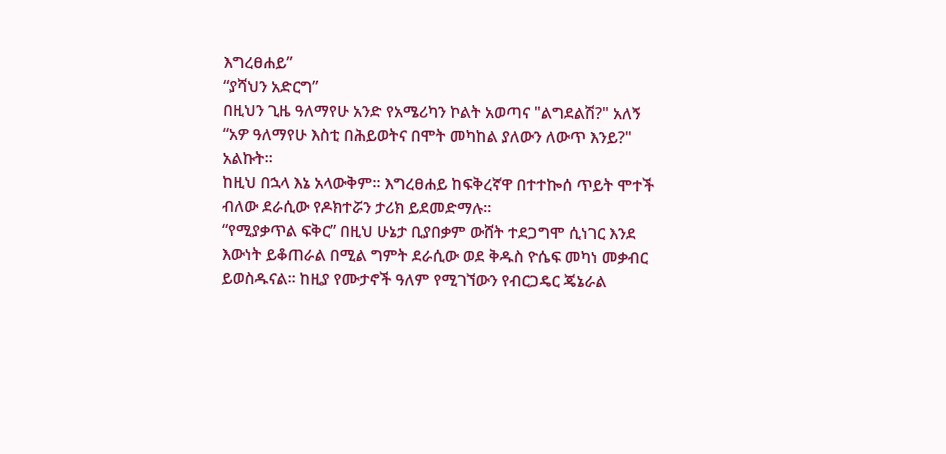እግረፀሐይ”
“ያሻህን አድርግ”
በዚህን ጊዜ ዓለማየሁ አንድ የአሜሪካን ኮልት አወጣና "ልግደልሽ?" አለኝ
“አዎ ዓለማየሁ እስቲ በሕይወትና በሞት መካከል ያለውን ለውጥ እንይ?" አልኩት።
ከዚህ በኋላ እኔ አላውቅም። እግረፀሐይ ከፍቅረኛዋ በተተኰሰ ጥይት ሞተች ብለው ደራሲው የዶክተሯን ታሪክ ይደመድማሉ።
“የሚያቃጥል ፍቅር” በዚህ ሁኔታ ቢያበቃም ውሸት ተደጋግሞ ሲነገር እንደ እውነት ይቆጠራል በሚል ግምት ደራሲው ወደ ቅዱስ ዮሴፍ መካነ መቃብር ይወስዱናል። ከዚያ የሙታኖች ዓለም የሚገኘውን የብርጋዴር ጄኔራል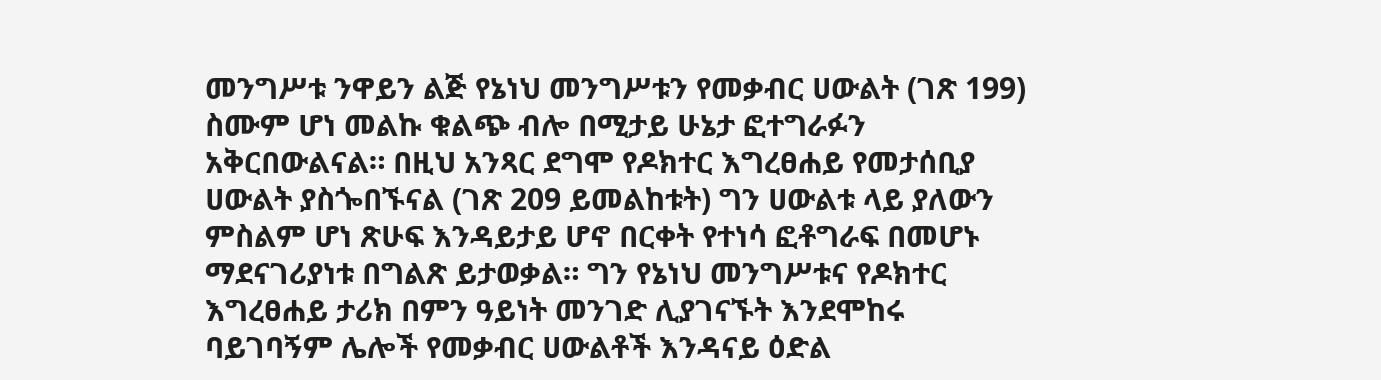መንግሥቱ ንዋይን ልጅ የኔነህ መንግሥቱን የመቃብር ሀውልት (ገጽ 199) ስሙም ሆነ መልኩ ቁልጭ ብሎ በሚታይ ሁኔታ ፎተግራፉን አቅርበውልናል። በዚህ አንጻር ደግሞ የዶክተር እግረፀሐይ የመታሰቢያ ሀውልት ያስጐበኙናል (ገጽ 209 ይመልከቱት) ግን ሀውልቱ ላይ ያለውን ምስልም ሆነ ጽሁፍ እንዳይታይ ሆኖ በርቀት የተነሳ ፎቶግራፍ በመሆኑ ማደናገሪያነቱ በግልጽ ይታወቃል። ግን የኔነህ መንግሥቱና የዶክተር እግረፀሐይ ታሪክ በምን ዓይነት መንገድ ሊያገናኙት እንደሞከሩ ባይገባኝም ሌሎች የመቃብር ሀውልቶች እንዳናይ ዕድል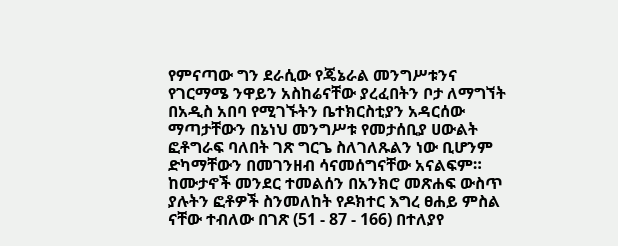የምናጣው ግን ደራሲው የጄኔራል መንግሥቱንና የገርማሜ ንዋይን አስከሬናቸው ያረፈበትን ቦታ ለማግኘት በአዲስ አበባ የሚገኙትን ቤተክርስቲያን አዳርሰው ማጣታቸውን በኔነህ መንግሥቱ የመታሰቢያ ሀውልት ፎቶግራፍ ባለበት ገጽ ግርጌ ስለገለጹልን ነው ቢሆንም ድካማቸውን በመገንዘብ ሳናመሰግናቸው አናልፍም።
ከሙታኖች መንደር ተመልሰን በአንክሮ መጽሐፍ ውስጥ ያሉትን ፎቶዎች ስንመለከት የዶክተር እግረ ፀሐይ ምስል ናቸው ተብለው በገጽ (51 - 87 - 166) በተለያየ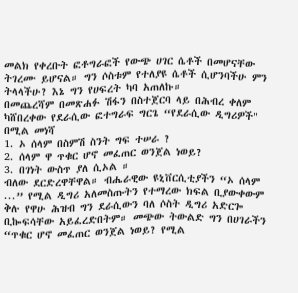መልክ የቀረቡት ፎቶግራፎች የውጭ ሀገር ሴቶች በመሆናቸው ትገረሙ ይሆናል። ግን ሶስቱም የተለያዩ ሴቶች ሲሆንባችሁ ምን ትላላችሁ? እኔ ግን የሀፍረት ካባ አጠለኩ።
በመጨረሻም በመጽሐፉ ሽፋን በስተጀርባ ላይ በሕብረ ቀለም ካሸበረቀው የደራሲው ፎተግራፍ ግርጌ “የደራሲው ዲግሪዎች" በሚል መነሻ
1. ኦ ሰላም በስምሽ ስንት ግፍ ተሠራ ?
2. ሰላም ዋ ጥቁር ሆኖ መፈጠር ወንጀል ነወይ?
3. በገነት ውስጥ ያለ ሲኦል ።
ብለው ደርድረዋቸዋል። ብሔራዊው ዩኒቨርሲቲያችን “ኦ ሰላም ...” የሚል ዲግሪ አለመስጡትን የተማረው ክፍል ቢያውቀውም ቅሉ የዋሁ ሕዝብ ግን ደራሲውን ባለ ሶስት ዲግሪ አድርጐ ቢኰፍሳቸው አይፈረድበትም። መጭው ትውልድ ግን በሀገራችን “ጥቁር ሆኖ መፈጠር ወንጀል ነወይ? የሚል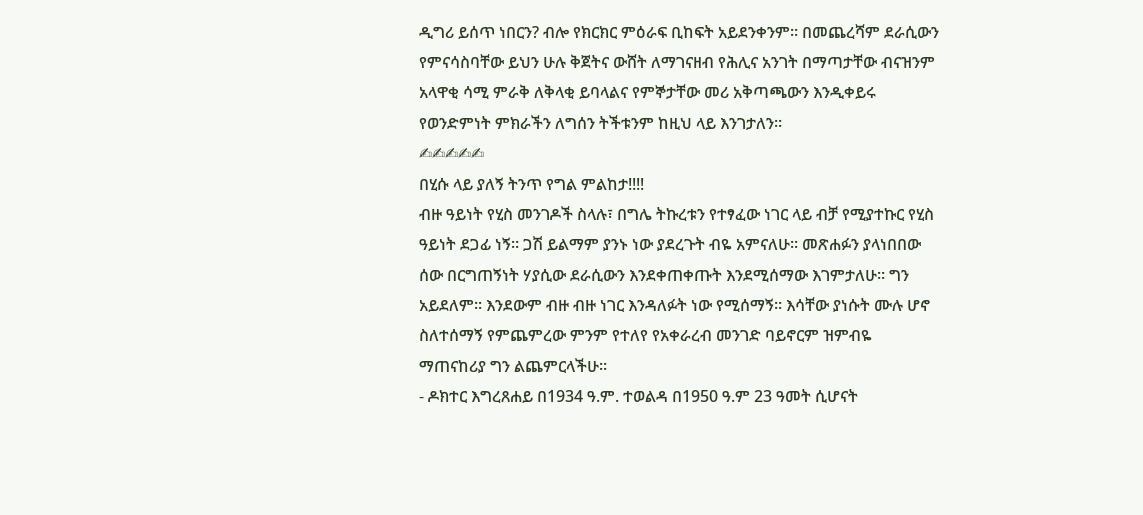ዲግሪ ይሰጥ ነበርን? ብሎ የክርክር ምዕራፍ ቢከፍት አይደንቀንም። በመጨረሻም ደራሲውን የምናሳስባቸው ይህን ሁሉ ቅጀትና ውሸት ለማገናዘብ የሕሊና አንገት በማጣታቸው ብናዝንም አላዋቂ ሳሚ ምራቅ ለቅላቂ ይባላልና የምኞታቸው መሪ አቅጣጫውን እንዲቀይሩ የወንድምነት ምክራችን ለግሰን ትችቱንም ከዚህ ላይ እንገታለን።
✍✍✍✍✍
በሂሱ ላይ ያለኝ ትንጥ የግል ምልከታ!!!!
ብዙ ዓይነት የሂስ መንገዶች ስላሉ፣ በግሌ ትኩረቱን የተፃፈው ነገር ላይ ብቻ የሚያተኩር የሂስ ዓይነት ደጋፊ ነኝ። ጋሽ ይልማም ያንኑ ነው ያደረጉት ብዬ አምናለሁ። መጽሐፉን ያላነበበው ሰው በርግጠኝነት ሃያሲው ደራሲውን እንደቀጠቀጡት እንደሚሰማው እገምታለሁ። ግን አይደለም። እንደውም ብዙ ብዙ ነገር እንዳለፉት ነው የሚሰማኝ። እሳቸው ያነሱት ሙሉ ሆኖ ስለተሰማኝ የምጨምረው ምንም የተለየ የአቀራረብ መንገድ ባይኖርም ዝምብዬ ማጠናከሪያ ግን ልጨምርላችሁ።
- ዶክተር እግረጸሐይ በ1934 ዓ.ም. ተወልዳ በ1950 ዓ.ም 23 ዓመት ሲሆናት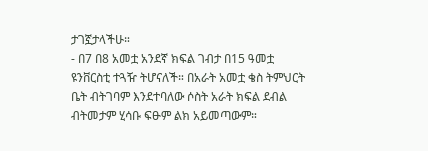ታገኟታላችሁ።
- በ7 በ8 አመቷ አንደኛ ክፍል ገብታ በ15 ዓመቷ ዩንቨርስቲ ተጓዥ ትሆናለች። በአራት አመቷ ቄስ ትምህርት ቤት ብትገባም እንደተባለው ሶስት አራት ክፍል ደብል ብትመታም ሂሳቡ ፍፁም ልክ አይመጣውም።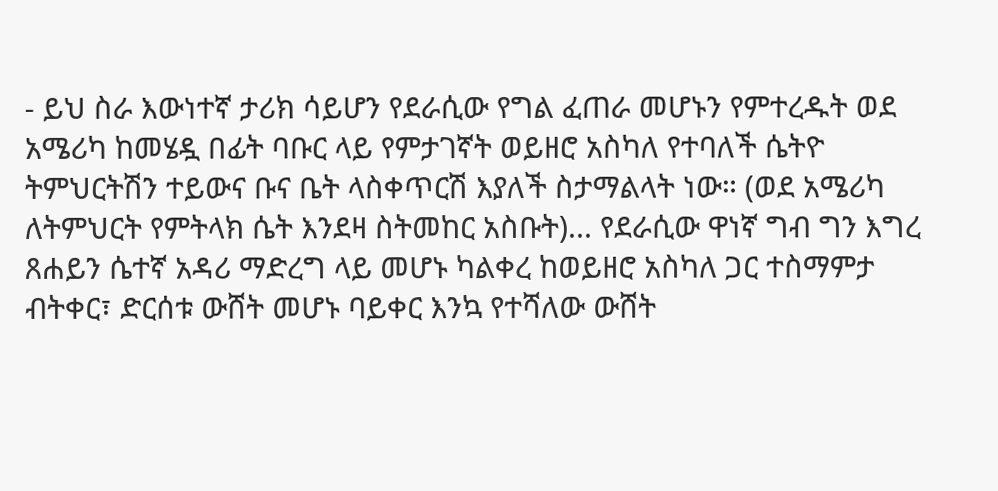- ይህ ስራ እውነተኛ ታሪክ ሳይሆን የደራሲው የግል ፈጠራ መሆኑን የምተረዱት ወደ አሜሪካ ከመሄዷ በፊት ባቡር ላይ የምታገኛት ወይዘሮ አስካለ የተባለች ሴትዮ ትምህርትሽን ተይውና ቡና ቤት ላስቀጥርሽ እያለች ስታማልላት ነው። (ወደ አሜሪካ ለትምህርት የምትላክ ሴት እንደዛ ስትመከር አስቡት)... የደራሲው ዋነኛ ግብ ግን እግረ ጸሐይን ሴተኛ አዳሪ ማድረግ ላይ መሆኑ ካልቀረ ከወይዘሮ አስካለ ጋር ተስማምታ ብትቀር፣ ድርሰቱ ውሸት መሆኑ ባይቀር እንኳ የተሻለው ውሸት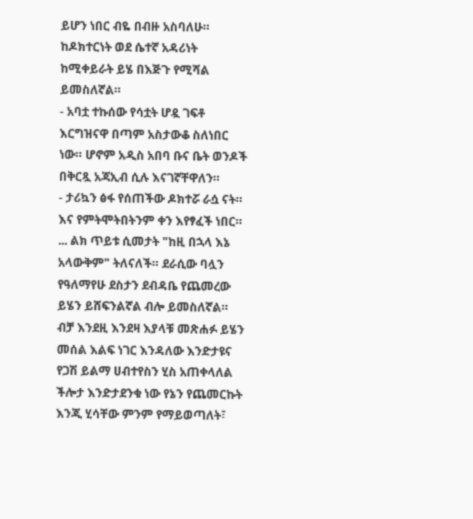ይሆን ነበር ብዬ በብዙ አስባለሁ። ከዶክተርነት ወደ ሴተኛ አዳሪነት ከሚቀይራት ይሄ በእጅጉ የሚሻል ይመስለኛል።
- አባቷ ተኩሰው የሳቷት ሆዷ ገፍቶ እርግዝናዋ በጣም አስታውቆ ስለነበር ነው። ሆኖም አዲስ አበባ ቡና ቤት ወንዶች በቅርጿ አጃኢብ ሲሉ እናገኛቸዋለን።
- ታሪኳን ፅፋ የሰጠችው ዶክተሯ ራሷ ናት። እና የምትሞትበትንም ቀን እየፃፈች ነበር። ... ልክ ጥይቱ ሲመታት "ከዚ በኋላ እኔ አላውቅም" ትለናለች። ደራሲው ባሏን የዓለማየሁ ደስታን ደብዳቤ የጨመረው ይሄን ይሸፍንልኛል ብሎ ይመስለኛል።
ብቻ እንደዚ እንደዛ እያላቹ መጽሐፉ ይሄን መሰል እልፍ ነገር እንዳለው እንድታዩና የጋሽ ይልማ ሀብተየስን ሂስ አጠቀላለል ችሎታ እንድታደንቁ ነው የኔን የጨመርኩት እንጂ ሂሳቸው ምንም የማይወጣለት፣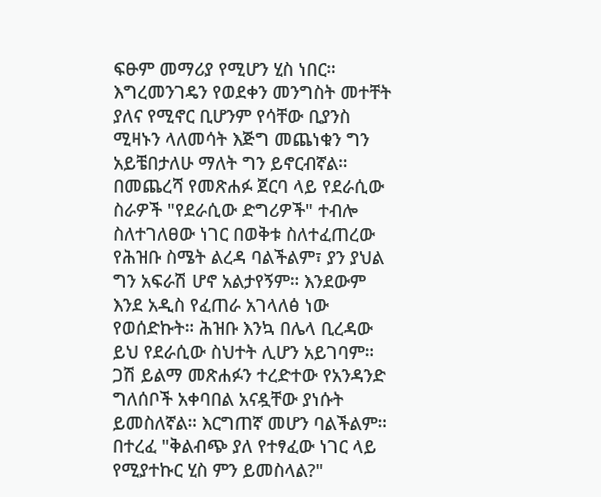ፍፁም መማሪያ የሚሆን ሂስ ነበር። እግረመንገዴን የወደቀን መንግስት መተቸት ያለና የሚኖር ቢሆንም የሳቸው ቢያንስ ሚዛኑን ላለመሳት እጅግ መጨነቁን ግን አይቼበታለሁ ማለት ግን ይኖርብኛል።
በመጨረሻ የመጽሐፉ ጀርባ ላይ የደራሲው ስራዎች "የደራሲው ድግሪዎች" ተብሎ ስለተገለፀው ነገር በወቅቱ ስለተፈጠረው የሕዝቡ ስሜት ልረዳ ባልችልም፣ ያን ያህል ግን አፍራሽ ሆኖ አልታየኝም። እንደውም እንደ አዲስ የፈጠራ አገላለፅ ነው የወሰድኩት። ሕዝቡ እንኳ በሌላ ቢረዳው ይህ የደራሲው ስህተት ሊሆን አይገባም። ጋሽ ይልማ መጽሐፉን ተረድተው የአንዳንድ ግለሰቦች አቀባበል አናዷቸው ያነሱት ይመስለኛል። እርግጠኛ መሆን ባልችልም።
በተረፈ "ቅልብጭ ያለ የተፃፈው ነገር ላይ የሚያተኩር ሂስ ምን ይመስላል?"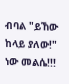ብባል "ይኸው ከላይ ያለው!" ነው መልሴ!!!